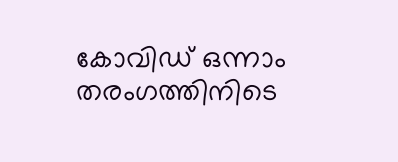കോവിഡ് ഒന്നാം തരംഗത്തിനിടെ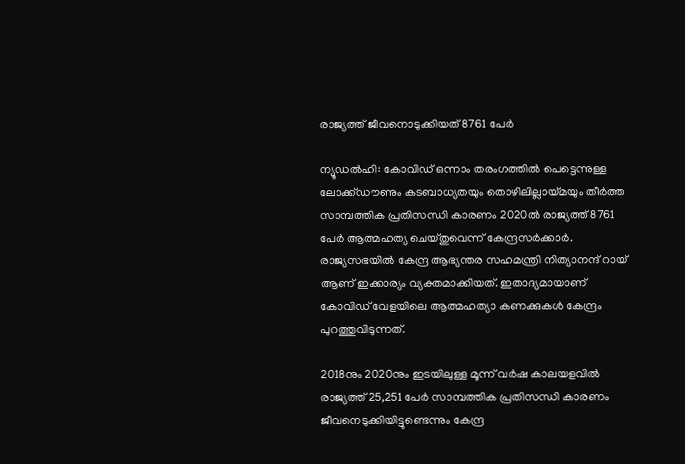രാജ്യത്ത് ജീവനൊടുക്കിയത് 8761 പേര്‍

ന്യൂഡല്‍ഹി: കോവിഡ് ഒന്നാം തരംഗത്തില്‍ പെട്ടെന്നുള്ള ലോക്ക്ഡൗണും കടബാധ്യതയും തൊഴിലില്ലായ്മയും തീര്‍ത്ത സാമ്പത്തിക പ്രതിസന്ധി കാരണം 2020ല്‍ രാജ്യത്ത് 8761 പേര്‍ ആത്മഹത്യ ചെയ്തുവെന്ന് കേന്ദ്രസര്‍ക്കാര്‍. രാജ്യസഭയില്‍ കേന്ദ്ര ആഭ്യന്തര സഹമന്ത്രി നിത്യാനന്ദ് റായ് ആണ് ഇക്കാര്യം വ്യക്തമാക്കിയത്. ഇതാദ്യമായാണ് കോവിഡ് വേളയിലെ ആത്മഹത്യാ കണക്കുകള്‍ കേന്ദ്രം പുറത്തുവിടുന്നത്.

2018നും 2020നും ഇടയിലുള്ള മൂന്ന് വര്‍ഷ കാലയളവില്‍ രാജ്യത്ത് 25,251 പേര്‍ സാമ്പത്തിക പ്രതിസന്ധി കാരണം ജീവനെടുക്കിയിട്ടുണ്ടെന്നും കേന്ദ്ര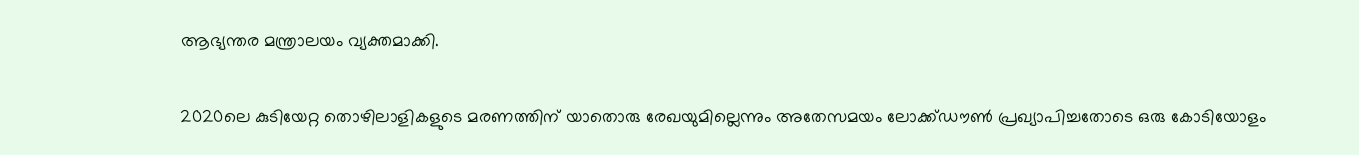ആഭ്യന്തര മന്ത്രാലയം വ്യക്തമാക്കി.

2020ലെ കുടിയേറ്റ തൊഴിലാളികളുടെ മരണത്തിന് യാതൊരു രേഖയുമില്ലെന്നും അതേസമയം ലോക്ക്ഡൗണ്‍ പ്രഖ്യാപിച്ചതോടെ ഒരു കോടിയോളം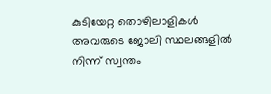കുടിയേറ്റ തൊഴിലാളികള്‍ അവരുടെ ജോലി സ്ഥലങ്ങളില്‍ നിന്ന് സ്വന്തം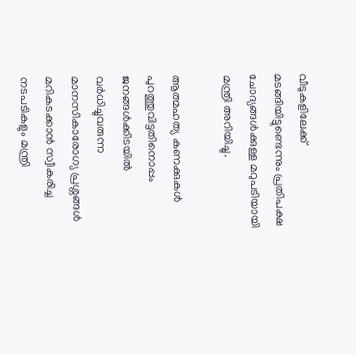വീടുകളിലേക്ക് മടങ്ങിയിട്ടുണ്ടെന്നും പ്രതിപക്ഷ ചോദ്യങ്ങള്‍ക്കുള്ള മറുപടിയായി മന്ത്രി അറിയിച്ചു.

ആത്മഹത്യ കണക്കുകള്‍ പുറത്തുവിട്ടതിനൊപ്പം ജനങ്ങള്‍ക്കിടയില്‍ വര്‍ധിച്ചുവരുന്ന മാനസികാരോഗ്യ പ്രശ്നങ്ങള്‍ മറികടക്കാന്‍ സ്വീകരിച്ച നടപടികളും മന്ത്രി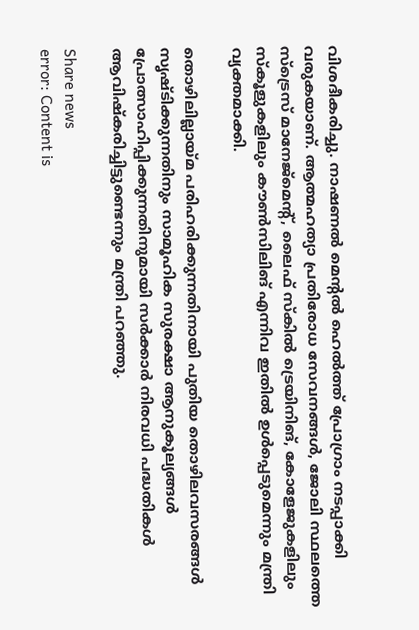വിശദീകരിച്ചു. നാഷണല്‍ മെന്റല്‍ ഹെല്‍ത്ത് പ്രോഗ്രാം നടപ്പാക്കി വരുകയാണ്. ആത്മഹത്യാ പ്രതിരോധ സേവനങ്ങള്‍, ജോലി സ്ഥലത്തെ സ്ട്രെസ് മാനേജ്മെന്റ്, ലൈഫ് സ്‌കില്‍ ട്രെയിനിങ്, കോളേജുകളിലും സ്‌കൂളുകളിലും കൗണ്‍സിലിങ് എന്നിവ ഇതില്‍ ഉള്‍പ്പെടുമെന്നും മന്ത്രി വ്യക്തമാക്കി.

തൊഴിലില്ലായ്മ പരിഹരിക്കുന്നതിനായി പുതിയ തൊഴിലവസരങ്ങള്‍ സൃഷ്ടിക്കുന്നതിനും സാമൂഹിക സുരക്ഷാ ആനുകൂല്യങ്ങള്‍ പ്രോത്സാഹിപ്പിക്കുന്നതിനുമായി സര്‍ക്കാര്‍ നിരവധി പദ്ധതികള്‍ ആവിഷ്‌കരിച്ചിട്ടുണ്ടെന്നും മന്ത്രി പറഞ്ഞു.

Share news
error: Content is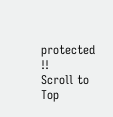protected !!
Scroll to Top